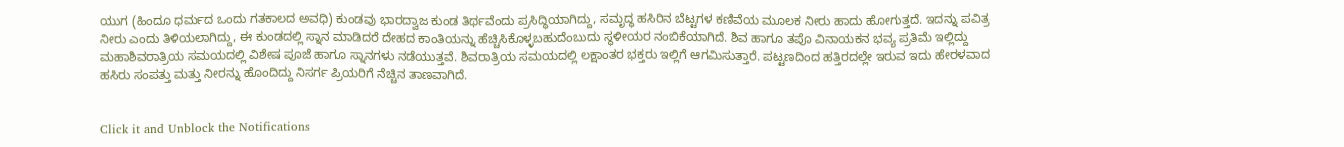ಯುಗ (ಹಿಂದೂ ಧರ್ಮದ ಒಂದು ಗತಕಾಲದ ಅವಧಿ) ಕುಂಡವು ಭಾರದ್ವಾಜ ಕುಂಡ ತಿರ್ಥವೆಂದು ಪ್ರಸಿದ್ಧಿಯಾಗಿದ್ದು, ಸಮೃದ್ಧ ಹಸಿರಿನ ಬೆಟ್ಟಗಳ ಕಣಿವೆಯ ಮೂಲಕ ನೀರು ಹಾದು ಹೋಗುತ್ತದೆ. ಇದನ್ನು ಪವಿತ್ರ ನೀರು ಎಂದು ತಿಳಿಯಲಾಗಿದ್ದು, ಈ ಕುಂಡದಲ್ಲಿ ಸ್ನಾನ ಮಾಡಿದರೆ ದೇಹದ ಕಾಂತಿಯನ್ನು ಹೆಚ್ಚಿಸಿಕೊಳ್ಳಬಹುದೆಂಬುದು ಸ್ಥಳೀಯರ ನಂಬಿಕೆಯಾಗಿದೆ. ಶಿವ ಹಾಗೂ ತಪೊ ವಿನಾಯಕನ ಭವ್ಯ ಪ್ರತಿಮೆ ಇಲ್ಲಿದ್ದು ಮಹಾಶಿವರಾತ್ರಿಯ ಸಮಯದಲ್ಲಿ ವಿಶೇಷ ಪೂಜೆ ಹಾಗೂ ಸ್ನಾನಗಳು ನಡೆಯುತ್ತವೆ. ಶಿವರಾತ್ರಿಯ ಸಮಯದಲ್ಲಿ ಲಕ್ಷಾಂತರ ಭಕ್ತರು ಇಲ್ಲಿಗೆ ಆಗಮಿಸುತ್ತಾರೆ. ಪಟ್ಟಣದಿಂದ ಹತ್ತಿರದಲ್ಲೇ ಇರುವ ಇದು ಹೇರಳವಾದ ಹಸಿರು ಸಂಪತ್ತು ಮತ್ತು ನೀರನ್ನು ಹೊಂದಿದ್ದು ನಿಸರ್ಗ ಪ್ರಿಯರಿಗೆ ನೆಚ್ಚಿನ ತಾಣವಾಗಿದೆ.


Click it and Unblock the Notifications